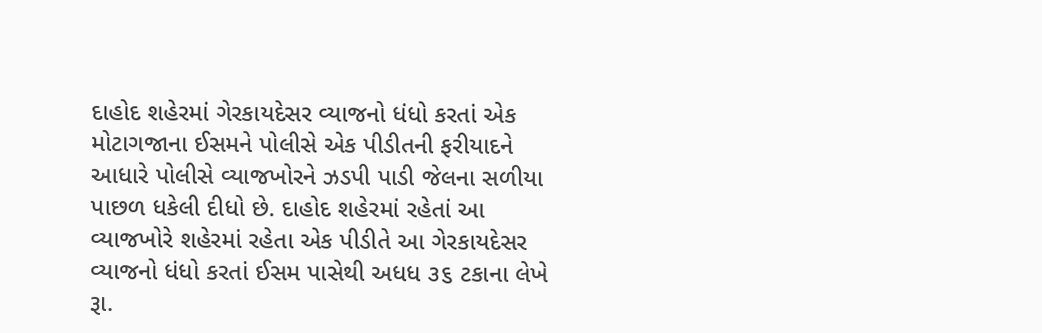દાહોદ શહેરમાં ગેરકાયદેસર વ્યાજનો ધંધો કરતાં એક મોટાગજાના ઈસમને પોલીસે એક પીડીતની ફરીયાદને આધારે પોલીસે વ્યાજખોરને ઝડપી પાડી જેલના સળીયા પાછળ ધકેલી દીધો છે. દાહોદ શહેરમાં રહેતાં આ વ્યાજખોરે શહેરમાં રહેતા એક પીડીતે આ ગેરકાયદેસર વ્યાજનો ધંધો કરતાં ઈસમ પાસેથી અધધ ૩૬ ટકાના લેખે રૂા.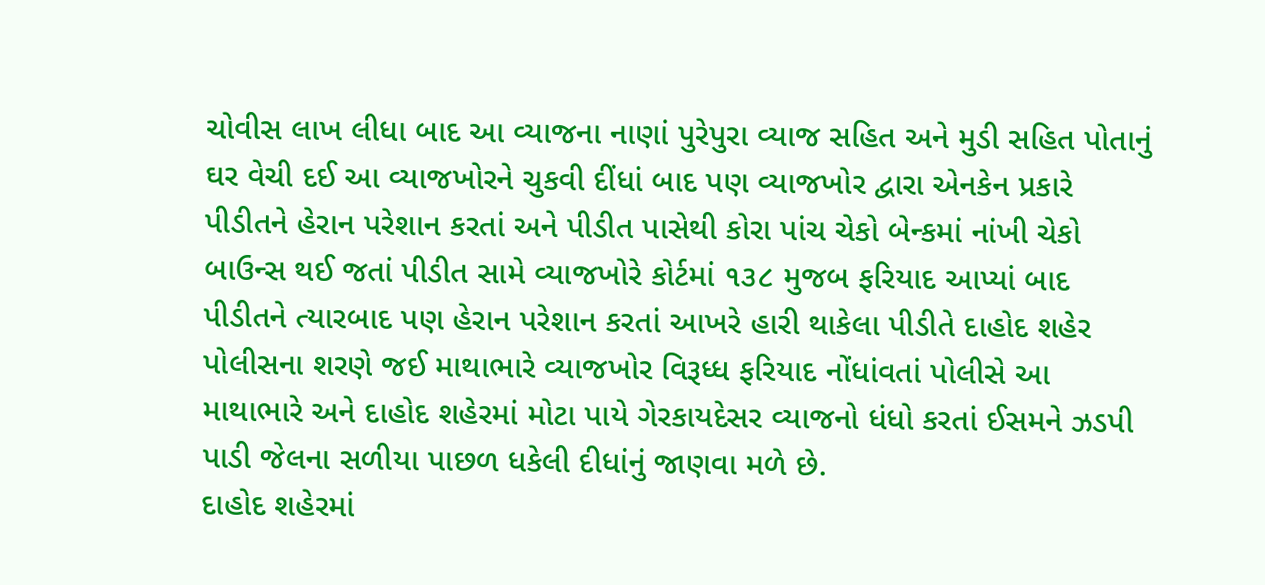ચોવીસ લાખ લીધા બાદ આ વ્યાજના નાણાં પુરેપુરા વ્યાજ સહિત અને મુડી સહિત પોતાનું ઘર વેચી દઈ આ વ્યાજખોરને ચુકવી દીંધાં બાદ પણ વ્યાજખોર દ્વારા એનકેન પ્રકારે પીડીતને હેરાન પરેશાન કરતાં અને પીડીત પાસેથી કોરા પાંચ ચેકો બેન્કમાં નાંખી ચેકો બાઉન્સ થઈ જતાં પીડીત સામે વ્યાજખોરે કોર્ટમાં ૧૩૮ મુજબ ફરિયાદ આપ્યાં બાદ પીડીતને ત્યારબાદ પણ હેરાન પરેશાન કરતાં આખરે હારી થાકેલા પીડીતે દાહોદ શહેર પોલીસના શરણે જઈ માથાભારે વ્યાજખોર વિરૂધ્ધ ફરિયાદ નોંધાંવતાં પોલીસે આ માથાભારે અને દાહોદ શહેરમાં મોટા પાયે ગેરકાયદેસર વ્યાજનો ધંધો કરતાં ઈસમને ઝડપી પાડી જેલના સળીયા પાછળ ધકેલી દીધાંનું જાણવા મળે છે.
દાહોદ શહેરમાં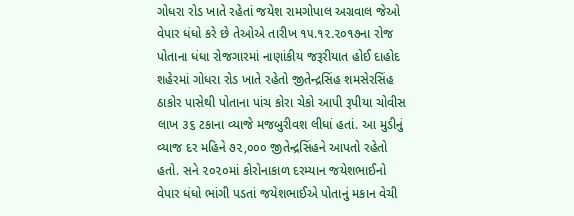ગોધરા રોડ ખાતે રહેતાં જયેશ રામગોપાલ અગ્રવાલ જેઓ વેપાર ધંધો કરે છે તેઓએ તારીખ ૧૫.૧૨.૨૦૧૭ના રોજ પોતાના ધંધા રોજગારમાં નાણાંકીય જરૂરીયાત હોઈ દાહોદ શહેરમાં ગોધરા રોડ ખાતે રહેતો જીતેન્દ્રસિંહ શમસેરસિંહ ઠાકોર પાસેથી પોતાના પાંચ કોરા ચેકો આપી રૂપીયા ચોવીસ લાખ ૩૬ ટકાના વ્યાજે મજબુરીવશ લીધાં હતાં. આ મુડીનું વ્યાજ દર મહિને ૭૨,૦૦૦ જીતેન્દ્રસિંહને આપતો રહેતો હતો. સને ૨૦૨૦માં કોરોનાકાળ દરમ્યાન જયેશભાઈનો વેપાર ધંધો ભાંગી પડતાં જયેશભાઈએ પોતાનું મકાન વેચી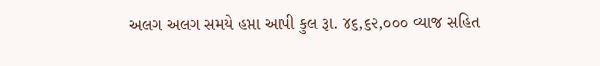અલગ અલગ સમયે હપ્તા આપી કુલ રૂા. ૪૬,૬૨,૦૦૦ વ્યાજ સહિત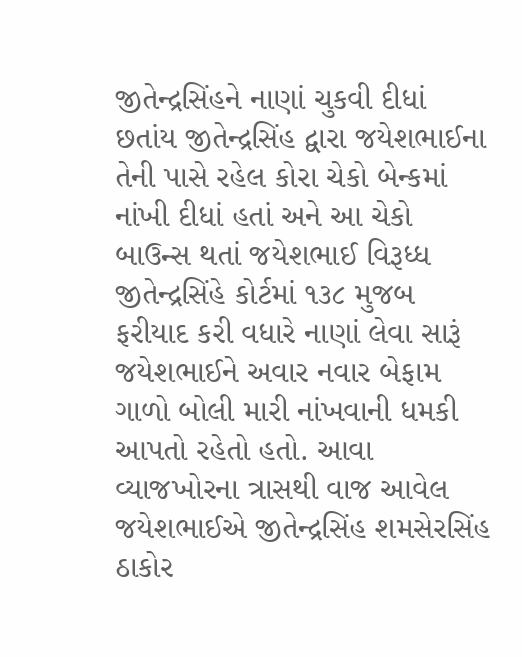જીતેન્દ્રસિંહને નાણાં ચુકવી દીધાં છતાંય જીતેન્દ્રસિંહ દ્વારા જયેશભાઈના તેની પાસે રહેલ કોરા ચેકો બેન્કમાં નાંખી દીધાં હતાં અને આ ચેકો બાઉન્સ થતાં જયેશભાઈ વિરૂધ્ધ જીતેન્દ્રસિંહે કોર્ટમાં ૧૩૮ મુજબ ફરીયાદ કરી વધારે નાણાં લેવા સારૂં જયેશભાઈને અવાર નવાર બેફામ ગાળો બોલી મારી નાંખવાની ધમકી આપતો રહેતો હતો. આવા વ્યાજખોરના ત્રાસથી વાજ આવેલ જયેશભાઈએ જીતેન્દ્રસિંહ શમસેરસિંહ ઠાકોર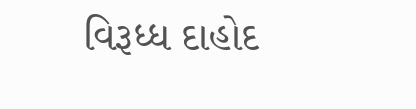વિરૂધ્ધ દાહોદ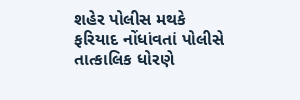શહેર પોલીસ મથકે ફરિયાદ નોંધાંવતાં પોલીસે તાત્કાલિક ધોરણે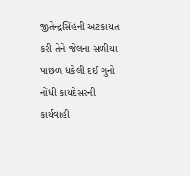જીતેન્દ્રસિંહની અટકાયત કરી તેને જેલના સળીયા પાછળ ધકેલી દઈ ગુનો નોંધી કાયદેસરની કાર્યવાહી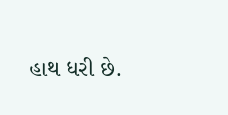હાથ ધરી છે.